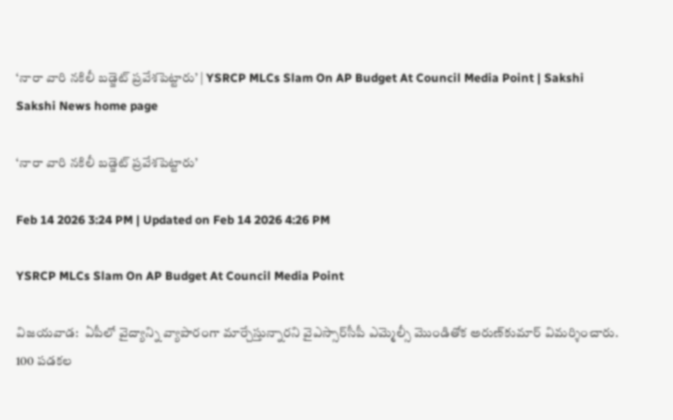‘నారా వారి నకిలీ బడ్జెట్‌ ప్రవేశపెట్టారు’ | YSRCP MLCs Slam On AP Budget At Council Media Point | Sakshi
Sakshi News home page

‘నారా వారి నకిలీ బడ్జెట్‌ ప్రవేశపెట్టారు’

Feb 14 2026 3:24 PM | Updated on Feb 14 2026 4:26 PM

YSRCP MLCs Slam On AP Budget At Council Media Point

విజయవాడ:  ఏపీలో వైద్యాన్ని వ్యాపారంగా మార్చేస్తున్నారని వైఎస్సార్‌సీపీ ఎమ్మెల్సీ మొండితోక అరుణ్‌కుమార్‌ విమర్శించారు. 100 పడకల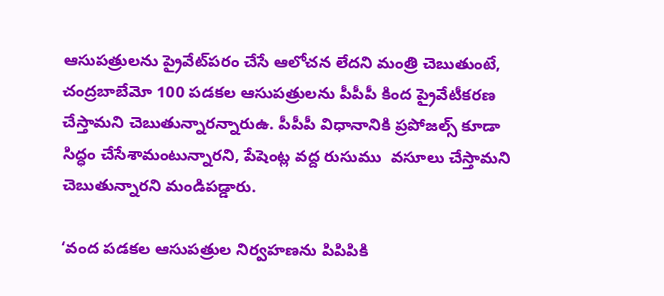ఆసుపత్రులను ప్రైవేట్‌పరం చేసే ఆలోచన లేదని మంత్రి చెబుతుంటే, చంద్రబాబేమో 100 పడకల ఆసుపత్రులను పీపీపీ కింద ప్రైవేటీకరణ చేస్తామని చెబుతున్నారన్నారుఉ. పీపీపీ విధానానికి ప్రపోజల్స్‌ కూడా సిద్ధం చేసేశామంటున్నారని, పేషెంట్ల వద్ద రుసుము  వసూలు చేస్తామని చెబుతున్నారని మండిపడ్డారు.

‘వంద పడకల ఆసుపత్రుల నిర్వహణను పిపిపికి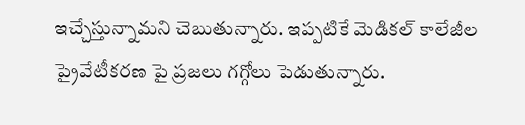ఇచ్చేస్తున్నామని చెబుతున్నారు. ఇప్పటికే మెడికల్ కాలేజీల ప్రైవేటీకరణ పై ప్రజలు గగ్గోలు పెడుతున్నారు.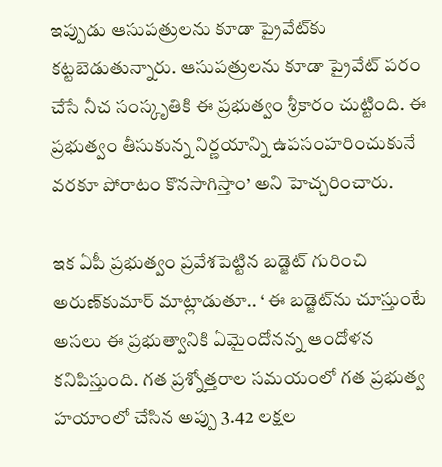ఇప్పుడు ఆసుపత్రులను కూడా ప్రైవేట్‌కు కట్టబెడుతున్నారు. ఆసుపత్రులను కూడా ప్రైవేట్ పరం చేసే నీచ సంస్కృతికి ఈ ప్రభుత్వం శ్రీకారం చుట్టింది. ఈ ప్రభుత్వం తీసుకున్న నిర్ణయాన్ని ఉపసంహరించుకునే వరకూ పోరాటం కొనసాగిస్తాం’ అని హెచ్చరించారు.

ఇక ఏపీ ప్రభుత్వం ప్రవేశపెట్టిన బడ్జెట్‌ గురించి అరుణ్‌కుమార్‌ మాట్లాడుతూ.. ‘ ఈ బడ్జెట్‌ను చూస్తుంటే అసలు ఈ ప్రభుత్వానికి ఏమైందోనన్న ఆందోళన కనిపిస్తుంది. గత ప్రశ్నోత్తరాల సమయంలో గత ప్రభుత్వ హయాంలో చేసిన అప్పు 3.42 లక్షల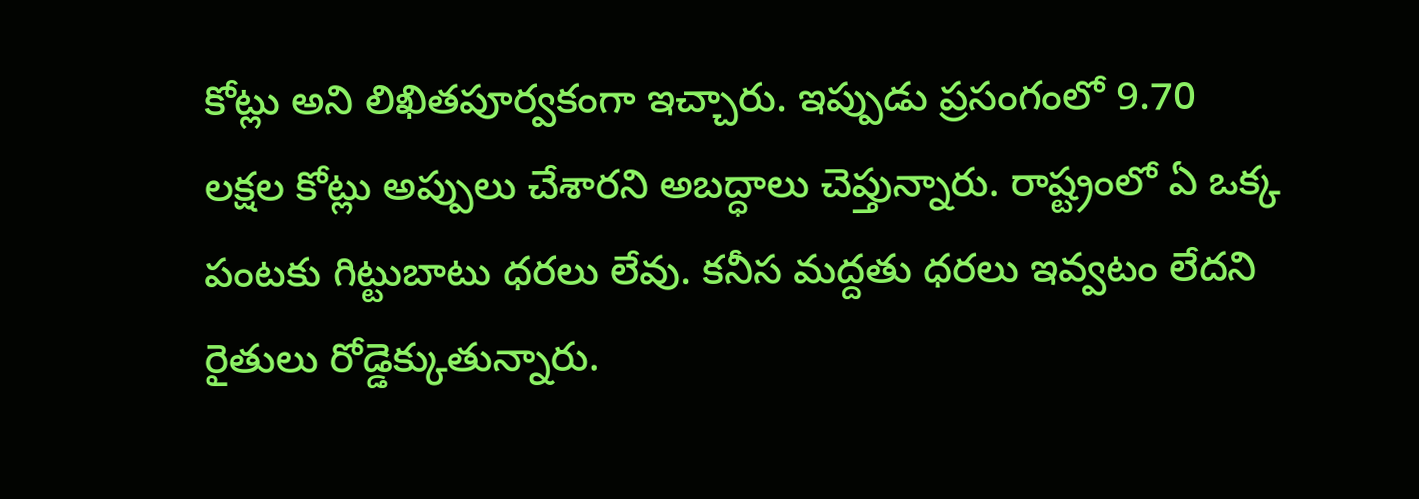కోట్లు అని లిఖితపూర్వకంగా ఇచ్చారు. ఇప్పుడు ప్రసంగంలో 9.70 లక్షల కోట్లు అప్పులు చేశారని అబద్ధాలు చెప్తున్నారు. రాష్ట్రంలో ఏ ఒక్క పంటకు గిట్టుబాటు ధరలు లేవు. కనీస మద్దతు ధరలు ఇవ్వటం లేదని రైతులు రోడ్డెక్కుతున్నారు.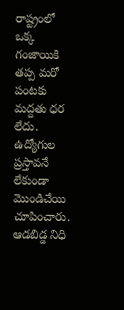రాష్ట్రంలో ఒక్క గంజాయికి తప్ప మరో పంటకు మద్దతు ధర లేదు. ఉద్యోగుల ప్రస్తావనే లేకుండా మొండిచేయి చూపించారు.  ఆడబిడ్డ నిధి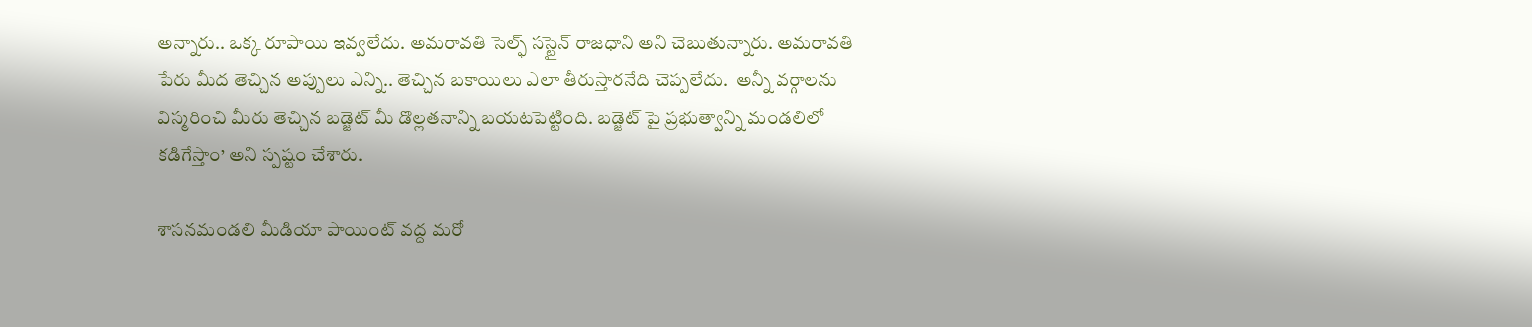అన్నారు.. ఒక్క రూపాయి ఇవ్వలేదు. అమరావతి సెల్ఫ్ సస్టైన్ రాజధాని అని చెబుతున్నారు. అమరావతి పేరు మీద తెచ్చిన అప్పులు ఎన్ని.. తెచ్చిన బకాయిలు ఎలా తీరుస్తారనేది చెప్పలేదు.  అన్నీ వర్గాలను విస్మరించి మీరు తెచ్చిన బడ్జెట్ మీ డొల్లతనాన్ని బయటపెట్టింది. బడ్జెట్ పై ప్రభుత్వాన్ని మండలిలో కడిగేస్తాం’ అని స్పష్టం చేశారు.

శాసనమండలి మీడియా పాయింట్‌ వద్ద మరో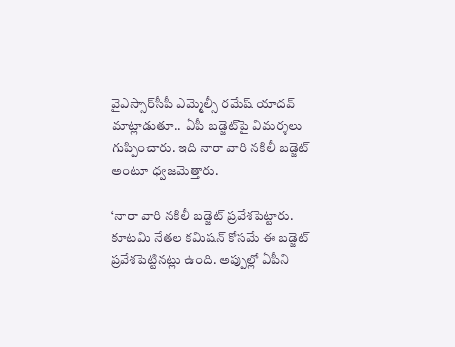వైఎస్సార్‌సీపీ ఎమ్మెల్సీ రమేష్‌ యాదవ్‌ మాట్లాడుతూ..  ఏపీ బడ్జెట్‌పై విమర్శలు గుప్పించారు. ఇది నారా వారి నకిలీ బడ్జెట్‌ అంటూ ధ్వజమెత్తారు.

‘నారా వారి నకిలీ బడ్జెట్‌ ప్రవేశపెట్టారు. కూటమి నేతల కమిషన్‌ కోసమే ఈ బడ్జెట్‌ ప్రవేశపెట్టినట్లు ఉంది. అప్పుల్లో ఏపీని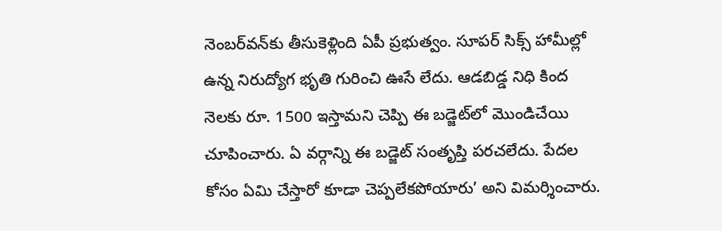నెంబర్‌వన్‌కు తీసుకెళ్లింది ఏపీ ప్రభుత్వం. సూపర్‌ సిక్స్‌ హామీల్లో ఉన్న నిరుద్యోగ భృతి గురించి ఊసే లేదు. ఆడబిడ్డ నిధి కింద నెలకు రూ. 1500 ఇస్తామని చెప్పి ఈ బడ్జెట్‌లో మొండిచేయి చూపించారు. ఏ వర్గాన్ని ఈ బడ్జెట్‌ సంతృప్తి పరచలేదు. పేదల కోసం ఏమి చేస్తారో కూడా చెప్పలేకపోయారు’ అని విమర్శించారు.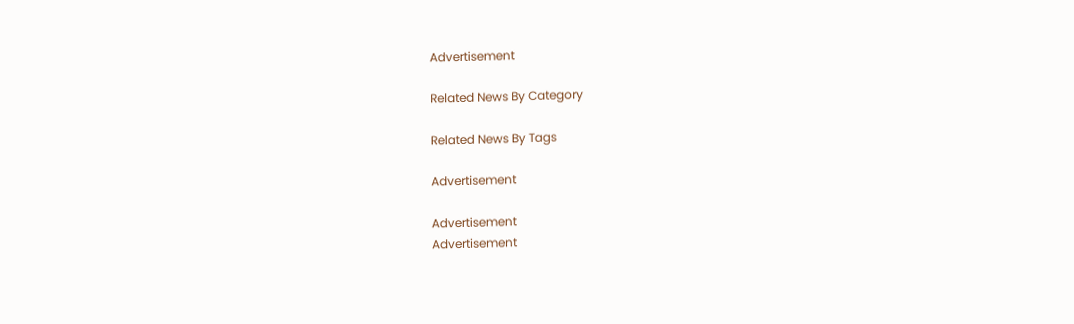Advertisement

Related News By Category

Related News By Tags

Advertisement

Advertisement
Advertisement